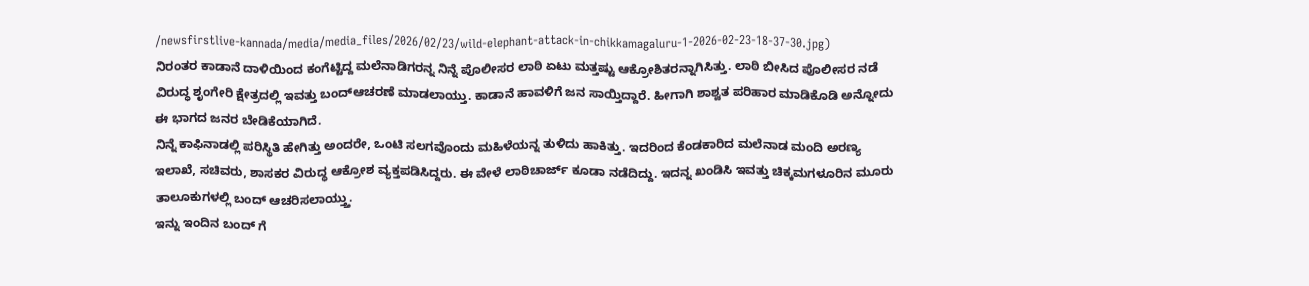/newsfirstlive-kannada/media/media_files/2026/02/23/wild-elephant-attack-in-chikkamagaluru-1-2026-02-23-18-37-30.jpg)
ನಿರಂತರ ಕಾಡಾನೆ ದಾಳಿಯಿಂದ ಕಂಗೆಟ್ಟಿದ್ದ ಮಲೆನಾಡಿಗರನ್ನ ನಿನ್ನೆ ಪೊಲೀಸರ ಲಾಠಿ ಏಟು ಮತ್ತಷ್ಟು ಆಕ್ರೋಶಿತರನ್ನಾಗಿಸಿತ್ತು. ಲಾಠಿ ಬೀಸಿದ ಪೊಲೀಸರ ನಡೆ ವಿರುದ್ಧ ಶೃಂಗೇರಿ ಕ್ಷೇತ್ರದಲ್ಲಿ ಇವತ್ತು ಬಂದ್ಆಚರಣೆ ಮಾಡಲಾಯ್ತು. ಕಾಡಾನೆ ಹಾವಳಿಗೆ ಜನ ಸಾಯ್ತಿದ್ದಾರೆ. ಹೀಗಾಗಿ ಶಾಶ್ವತ ಪರಿಹಾರ ಮಾಡಿಕೊಡಿ ಅನ್ನೋದು ಈ ಭಾಗದ ಜನರ ಬೇಡಿಕೆಯಾಗಿದೆ.
ನಿನ್ನೆ ಕಾಫಿನಾಡಲ್ಲಿ ಪರಿಸ್ಥಿತಿ ಹೇಗಿತ್ತು ಅಂದರೇ, ಒಂಟಿ ಸಲಗವೊಂದು ಮಹಿಳೆಯನ್ನ ತುಳಿದು ಹಾಕಿತ್ತು. ಇದರಿಂದ ಕೆಂಡಕಾರಿದ ಮಲೆನಾಡ ಮಂದಿ ಅರಣ್ಯ ಇಲಾಖೆ, ಸಚಿವರು, ಶಾಸಕರ ವಿರುದ್ಧ ಆಕ್ರೋಶ ವ್ಯಕ್ತಪಡಿಸಿದ್ದರು. ಈ ವೇಳೆ ಲಾಠಿಚಾರ್ಜ್ ಕೂಡಾ ನಡೆದಿದ್ದು. ಇದನ್ನ ಖಂಡಿಸಿ ಇವತ್ತು ಚಿಕ್ಕಮಗಳೂರಿನ ಮೂರು ತಾಲೂಕುಗಳಲ್ಲಿ ಬಂದ್ ಆಚರಿಸಲಾಯ್ತ್ತು.
ಇನ್ನು ಇಂದಿನ ಬಂದ್ ಗೆ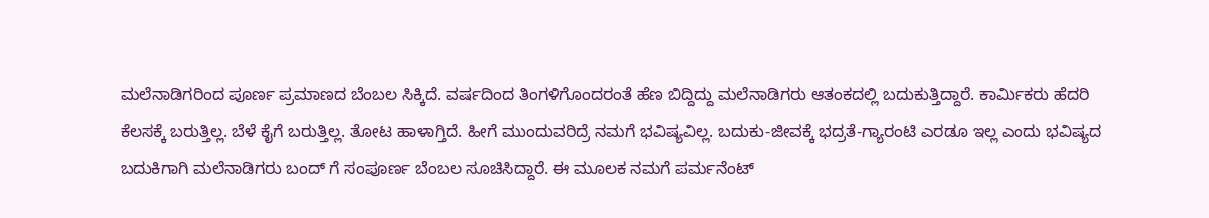ಮಲೆನಾಡಿಗರಿಂದ ಪೂರ್ಣ ಪ್ರಮಾಣದ ಬೆಂಬಲ ಸಿಕ್ಕಿದೆ. ವರ್ಷದಿಂದ ತಿಂಗಳಿಗೊಂದರಂತೆ ಹೆಣ ಬಿದ್ದಿದ್ದು ಮಲೆನಾಡಿಗರು ಆತಂಕದಲ್ಲಿ ಬದುಕುತ್ತಿದ್ದಾರೆ. ಕಾರ್ಮಿಕರು ಹೆದರಿ ಕೆಲಸಕ್ಕೆ ಬರುತ್ತಿಲ್ಲ. ಬೆಳೆ ಕೈಗೆ ಬರುತ್ತಿಲ್ಲ. ತೋಟ ಹಾಳಾಗ್ತಿದೆ. ಹೀಗೆ ಮುಂದುವರಿದ್ರೆ ನಮಗೆ ಭವಿಷ್ಯವಿಲ್ಲ. ಬದುಕು-ಜೀವಕ್ಕೆ ಭದ್ರತೆ-ಗ್ಯಾರಂಟಿ ಎರಡೂ ಇಲ್ಲ ಎಂದು ಭವಿಷ್ಯದ ಬದುಕಿಗಾಗಿ ಮಲೆನಾಡಿಗರು ಬಂದ್ ಗೆ ಸಂಪೂರ್ಣ ಬೆಂಬಲ ಸೂಚಿಸಿದ್ದಾರೆ. ಈ ಮೂಲಕ ನಮಗೆ ಪರ್ಮನೆಂಟ್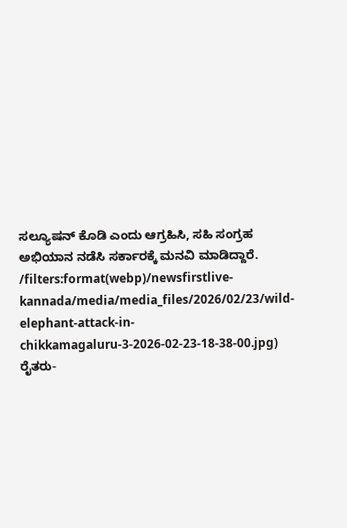ಸಲ್ಯೂಷನ್ ಕೊಡಿ ಎಂದು ಆಗ್ರಹಿಸಿ, ಸಹಿ ಸಂಗ್ರಹ ಅಭಿಯಾನ ನಡೆಸಿ ಸರ್ಕಾರಕ್ಕೆ ಮನವಿ ಮಾಡಿದ್ದಾರೆ.
/filters:format(webp)/newsfirstlive-kannada/media/media_files/2026/02/23/wild-elephant-attack-in-chikkamagaluru-3-2026-02-23-18-38-00.jpg)
ರೈತರು-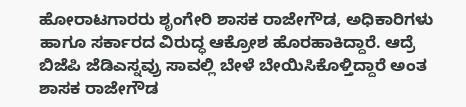ಹೋರಾಟಗಾರರು ಶೃಂಗೇರಿ ಶಾಸಕ ರಾಜೇಗೌಡ, ಅಧಿಕಾರಿಗಳು ಹಾಗೂ ಸರ್ಕಾರದ ವಿರುದ್ಧ ಆಕ್ರೋಶ ಹೊರಹಾಕಿದ್ದಾರೆ. ಆದ್ರೆ ಬಿಜೆಪಿ ಜೆಡಿಎಸ್ನವ್ರು ಸಾವಲ್ಲಿ ಬೇಳೆ ಬೇಯಿಸಿಕೊಳ್ತಿದ್ದಾರೆ ಅಂತ ಶಾಸಕ ರಾಜೇಗೌಡ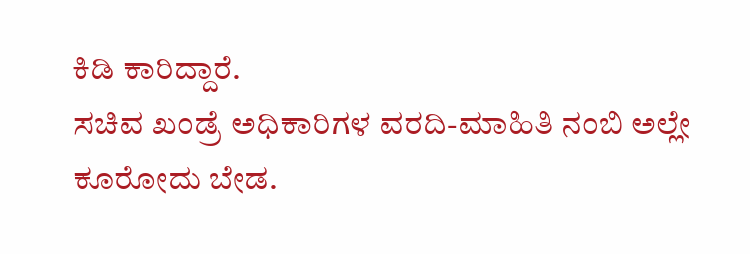ಕಿಡಿ ಕಾರಿದ್ದಾರೆ.
ಸಚಿವ ಖಂಡ್ರೆ ಅಧಿಕಾರಿಗಳ ವರದಿ-ಮಾಹಿತಿ ನಂಬಿ ಅಲ್ಲೇ ಕೂರೋದು ಬೇಡ.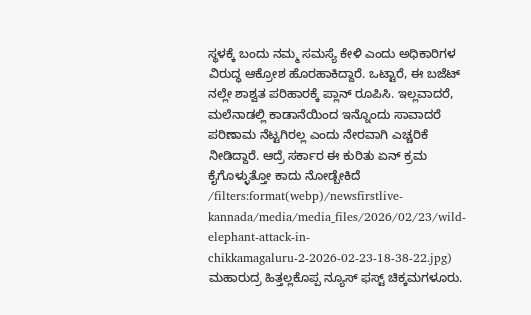ಸ್ಥಳಕ್ಕೆ ಬಂದು ನಮ್ಮ ಸಮಸ್ಯೆ ಕೇಳಿ ಎಂದು ಅಧಿಕಾರಿಗಳ ವಿರುದ್ಧ ಆಕ್ರೋಶ ಹೊರಹಾಕಿದ್ದಾರೆ. ಒಟ್ಟಾರೆ, ಈ ಬಜೆಟ್ ನಲ್ಲೇ ಶಾಶ್ವತ ಪರಿಹಾರಕ್ಕೆ ಪ್ಲಾನ್ ರೂಪಿಸಿ. ಇಲ್ಲವಾದರೆ, ಮಲೆನಾಡಲ್ಲಿ ಕಾಡಾನೆಯಿಂದ ಇನ್ನೊಂದು ಸಾವಾದರೆ ಪರಿಣಾಮ ನೆಟ್ಟಗಿರಲ್ಲ ಎಂದು ನೇರವಾಗಿ ಎಚ್ಚರಿಕೆ ನೀಡಿದ್ದಾರೆ. ಆದ್ರೆ ಸರ್ಕಾರ ಈ ಕುರಿತು ಏನ್ ಕ್ರಮ ಕೈಗೊಳ್ಳುತ್ತೋ ಕಾದು ನೋಡ್ಬೇಕಿದೆ
/filters:format(webp)/newsfirstlive-kannada/media/media_files/2026/02/23/wild-elephant-attack-in-chikkamagaluru-2-2026-02-23-18-38-22.jpg)
ಮಹಾರುದ್ರ ಹಿತ್ತಲ್ಲಕೊಪ್ಪ ನ್ಯೂಸ್ ಫಸ್ಟ್ ಚಿಕ್ಕಮಗಳೂರು.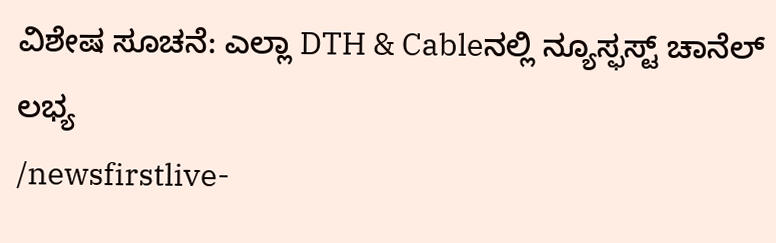ವಿಶೇಷ ಸೂಚನೆ: ಎಲ್ಲಾ DTH & Cableನಲ್ಲಿ ನ್ಯೂಸ್ಫಸ್ಟ್ ಚಾನೆಲ್ ಲಭ್ಯ
/newsfirstlive-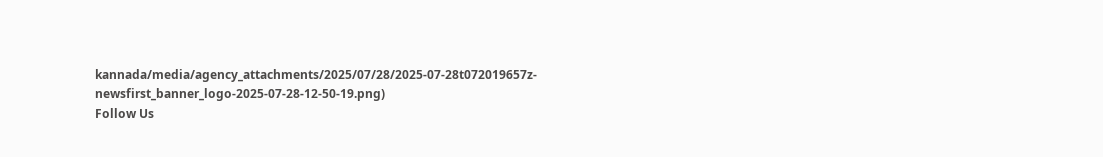kannada/media/agency_attachments/2025/07/28/2025-07-28t072019657z-newsfirst_banner_logo-2025-07-28-12-50-19.png)
Follow Us